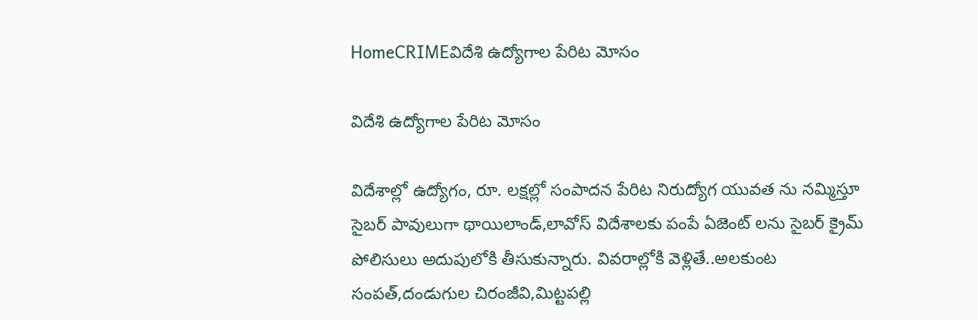HomeCRIMEవిదేశి ఉద్యోగాల పేరిట మోసం

విదేశి ఉద్యోగాల పేరిట మోసం

విదేశాల్లో ఉద్యోగం, రూ. లక్షల్లో సంపాదన పేరిట నిరుద్యోగ యువత ను నమ్మిస్తూ సైబర్ పావులుగా థాయిలాండ్,లావోస్ విదేశాలకు పంపే ఏజెంట్ లను సైబర్ క్రైమ్ పోలిసులు అదుపులోకి తీసుకున్నారు. వివరాల్లోకి వెళ్లితే..అలకుంట సంపత్,దండుగుల చిరంజీవి,మిట్టపల్లి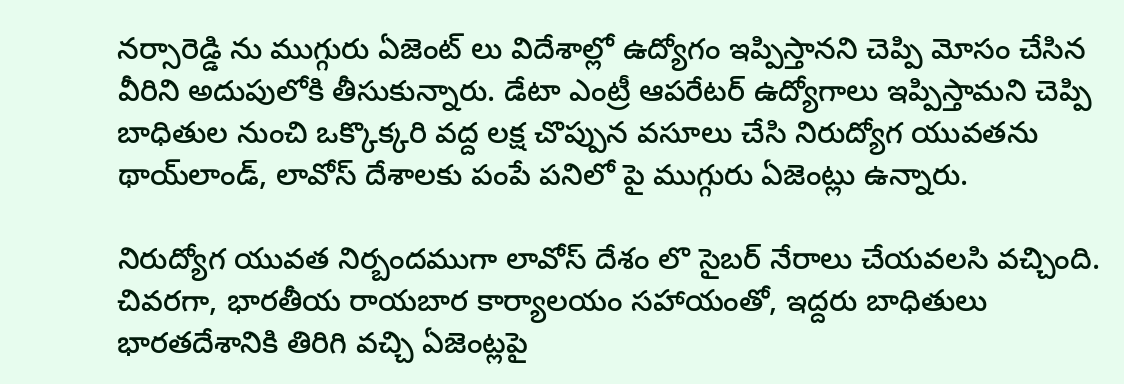నర్సారెడ్డి ను ముగ్గురు ఏజెంట్ లు విదేశాల్లో ఉద్యోగం ఇప్పిస్తానని చెప్పి మోసం చేసిన వీరిని అదుపులోకి తీసుకున్నారు. డేటా ఎంట్రీ ఆపరేటర్ ఉద్యోగాలు ఇప్పిస్తామని చెప్పి బాధితుల నుంచి ఒక్కొక్కరి వద్ద లక్ష చొప్పున వసూలు చేసి నిరుద్యోగ యువతను థాయ్‌లాండ్, లావోస్‌ దేశాలకు పంపే పనిలో పై ముగ్గురు ఏజెంట్లు ఉన్నారు.

నిరుద్యోగ యువత నిర్బందముగా లావోస్ దేశం లొ సైబర్ నేరాలు చేయవలసి వచ్చింది. చివరగా, భారతీయ రాయబార కార్యాలయం సహాయంతో, ఇద్దరు బాధితులు భారతదేశానికి తిరిగి వచ్చి ఏజెంట్లపై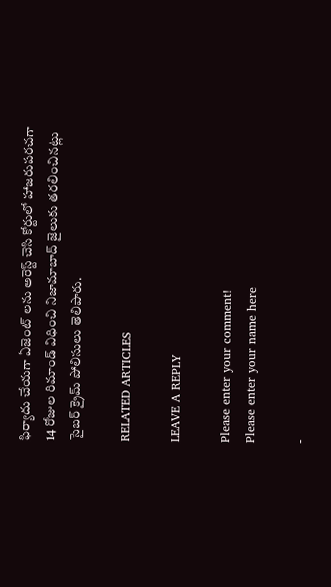ఫిర్యాదు చేయగా ఏజెంట్ లను అరెస్ట్ చెసి కోర్టులో హాజరుపరచగా 14 రోజుల రిమాండ్ విధించి నిజామాబాద్ జైలుకు తరలించినట్లు సైబర్ క్రైమ్ పోలిసులు తెలిపారు.

RELATED ARTICLES

LEAVE A REPLY

Please enter your comment!
Please enter your name here

-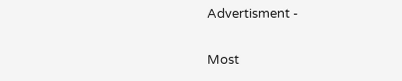Advertisment -

Most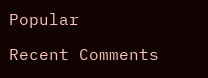Popular

Recent Comments